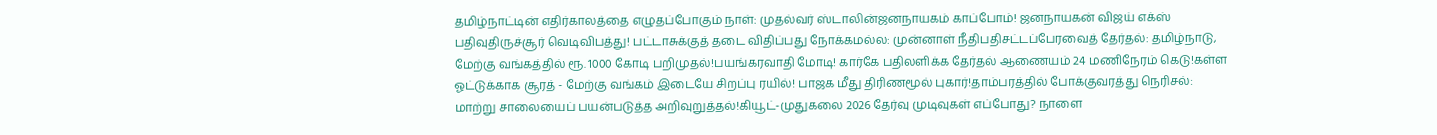தமிழ்நாட்டின் எதிர்காலத்தை எழுதப்போகும் நாள்: முதல்வர் ஸ்டாலின்ஜனநாயகம் காப்போம்! ஜனநாயகன் விஜய் எக்ஸ் பதிவுதிருச்சூர் வெடிவிபத்து! பட்டாசுக்குத் தடை விதிப்பது நோக்கமல்ல: முன்னாள் நீதிபதிசட்டப்பேரவைத் தேர்தல்: தமிழ்நாடு, மேற்கு வங்கத்தில் ரூ. 1000 கோடி பறிமுதல்!பயங்கரவாதி மோடி! கார்கே பதிலளிக்க தேர்தல் ஆணையம் 24 மணிநேரம் கெடு!கள்ள ஓட்டுக்காக சூரத் - மேற்கு வங்கம் இடையே சிறப்பு ரயில்! பாஜக மீது திரிணமூல் புகார்!தாம்பரத்தில் போக்குவரத்து நெரிசல்: மாற்று சாலையைப் பயன்படுத்த அறிவுறுத்தல்!கியூட்-முதுகலை 2026 தேர்வு முடிவுகள் எப்போது? நாளை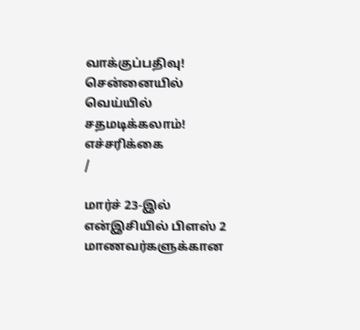வாக்குப்பதிவு! சென்னையில் வெய்யில் சதமடிக்கலாம்! எச்சரிக்கை
/

மார்ச் 23-இல் என்இசியில் பிளஸ் 2 மாணவர்களுக்கான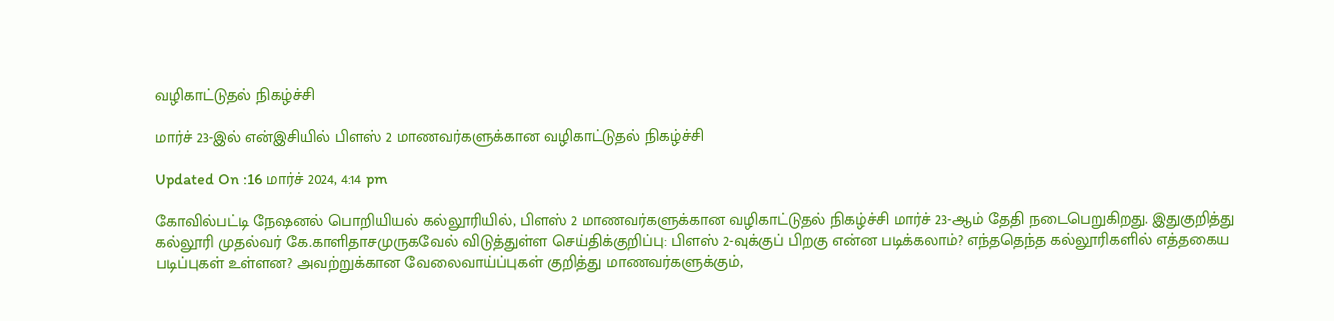வழிகாட்டுதல் நிகழ்ச்சி

மார்ச் 23-இல் என்இசியில் பிளஸ் 2 மாணவர்களுக்கான வழிகாட்டுதல் நிகழ்ச்சி

Updated On :16 மார்ச் 2024, 4:14 pm

கோவில்பட்டி நேஷனல் பொறியியல் கல்லூரியில், பிளஸ் 2 மாணவர்களுக்கான வழிகாட்டுதல் நிகழ்ச்சி மார்ச் 23-ஆம் தேதி நடைபெறுகிறது. இதுகுறித்து கல்லூரி முதல்வர் கே.காளிதாசமுருகவேல் விடுத்துள்ள செய்திக்குறிப்பு: பிளஸ் 2-வுக்குப் பிறகு என்ன படிக்கலாம்? எந்ததெந்த கல்லூரிகளில் எத்தகைய படிப்புகள் உள்ளன? அவற்றுக்கான வேலைவாய்ப்புகள் குறித்து மாணவர்களுக்கும்,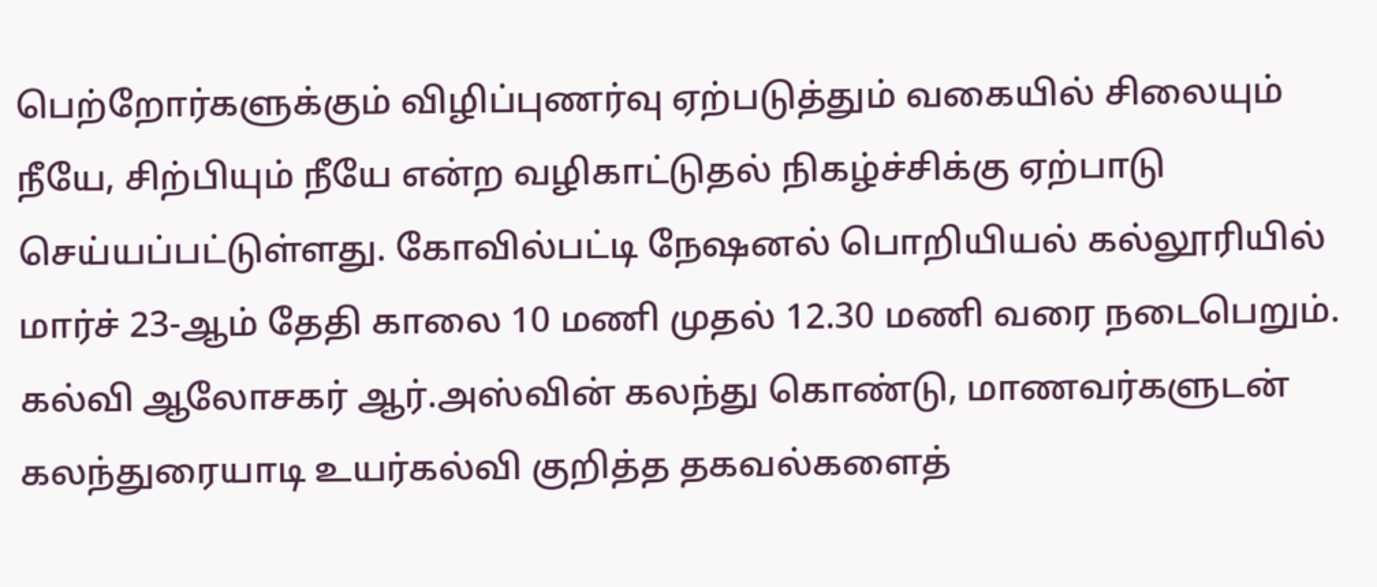பெற்றோர்களுக்கும் விழிப்புணர்வு ஏற்படுத்தும் வகையில் சிலையும் நீயே, சிற்பியும் நீயே என்ற வழிகாட்டுதல் நிகழ்ச்சிக்கு ஏற்பாடு செய்யப்பட்டுள்ளது. கோவில்பட்டி நேஷனல் பொறியியல் கல்லூரியில் மார்ச் 23-ஆம் தேதி காலை 10 மணி முதல் 12.30 மணி வரை நடைபெறும். கல்வி ஆலோசகர் ஆர்.அஸ்வின் கலந்து கொண்டு, மாணவர்களுடன் கலந்துரையாடி உயர்கல்வி குறித்த தகவல்களைத்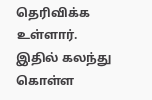தெரிவிக்க உள்ளார். இதில் கலந்து கொள்ள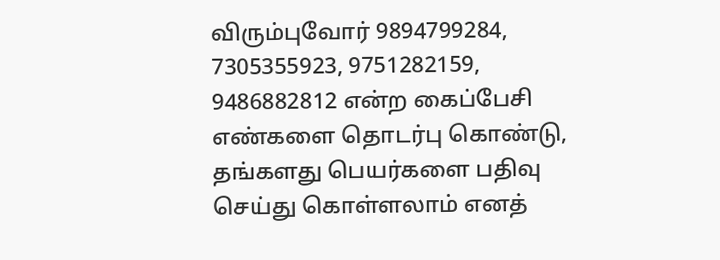விரும்புவோர் 9894799284, 7305355923, 9751282159, 9486882812 என்ற கைப்பேசி எண்களை தொடர்பு கொண்டு, தங்களது பெயர்களை பதிவு செய்து கொள்ளலாம் எனத்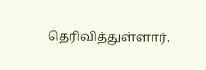தெரிவித்துள்ளார்.